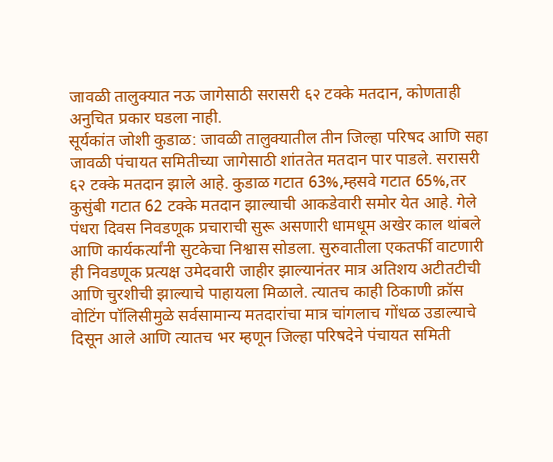जावळी तालुक्यात नऊ जागेसाठी सरासरी ६२ टक्के मतदान, कोणताही अनुचित प्रकार घडला नाही.
सूर्यकांत जोशी कुडाळ: जावळी तालुक्यातील तीन जिल्हा परिषद आणि सहा जावळी पंचायत समितीच्या जागेसाठी शांततेत मतदान पार पाडले. सरासरी ६२ टक्के मतदान झाले आहे. कुडाळ गटात 63%,म्हसवे गटात 65%,तर कुसुंबी गटात 62 टक्के मतदान झाल्याची आकडेवारी समोर येत आहे. गेले पंधरा दिवस निवडणूक प्रचाराची सुरू असणारी धामधूम अखेर काल थांबले आणि कार्यकर्त्यांनी सुटकेचा निश्वास सोडला. सुरुवातीला एकतर्फी वाटणारी ही निवडणूक प्रत्यक्ष उमेदवारी जाहीर झाल्यानंतर मात्र अतिशय अटीतटीची आणि चुरशीची झाल्याचे पाहायला मिळाले. त्यातच काही ठिकाणी क्रॉस वोटिंग पॉलिसीमुळे सर्वसामान्य मतदारांचा मात्र चांगलाच गोंधळ उडाल्याचे दिसून आले आणि त्यातच भर म्हणून जिल्हा परिषदेने पंचायत समिती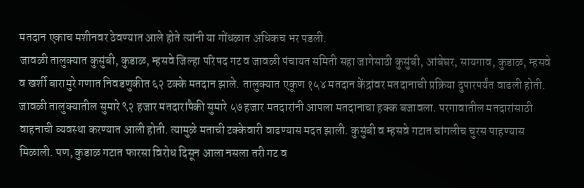मतदान एकाच मशीनवर ठेवण्यात आले होते त्यांनी या गोंधळात अधिकच भर पडली.
जावळी तालुक्यात कुसुंबी, कुडाळ, म्हसवे जिल्हा परिषद गट व जावळी पंचायत समिती सहा जागेसाठी कुसुंबी, आंबेघर, सायगाव, कुडाळ, म्हसवे व खर्शी बारामुरे गणात निवडणुकीत ६२ टक्के मतदान झाले. तालुक्यात एकूण १५४ मतदान केंद्रांवर मतदानाची प्रक्रिया दुपारपर्यंत वाढली होती. जावळी तालुक्यातील सुमारे ९२ हजार मतदारांपैकी सुमारे ५७ हजार मतदारांनी आपला मतदानाचा हक्क बजावला. परगावातील मतदारांसाठी वाहनाची व्यवस्था करण्यात आली होती. त्यामुळे मताची टक्केवारी वाढण्यास मदत झाली. कुसुंबी व म्हसवे गटात चांगलीच चुरस पाहण्यास मिळाली. पण, कुडाळ गटात फारसा विरोध दिसून आला नसला तरी गट व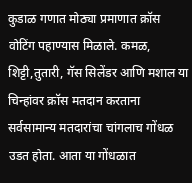कुडाळ गणात मोठ्या प्रमाणात क्रॉस वोटिंग पहाण्यास मिळाले. कमळ, शिट्टी,तुतारी, गॅस सिलेंडर आणि मशाल या चिन्हांवर क्रॉस मतदान करताना सर्वसामान्य मतदारांचा चांगलाच गोंधळ उडत होता. आता या गोंधळात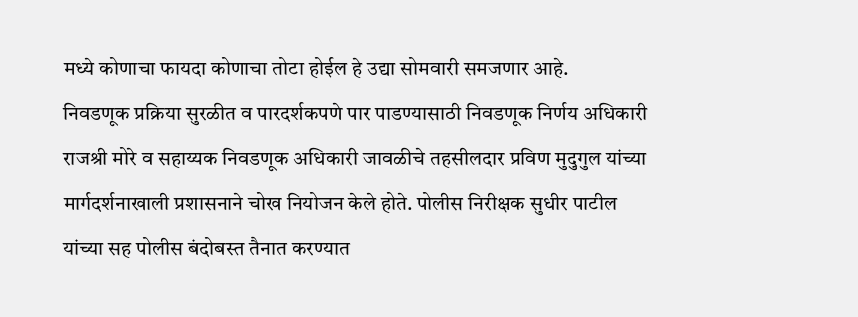मध्ये कोणाचा फायदा कोणाचा तोटा होईल हे उद्या सोमवारी समजणार आहे.
निवडणूक प्रक्रिया सुरळीत व पारदर्शकपणे पार पाडण्यासाठी निवडणूक निर्णय अधिकारी राजश्री मोरे व सहाय्यक निवडणूक अधिकारी जावळीचे तहसीलदार प्रविण मुदुगुल यांच्या मार्गदर्शनाखाली प्रशासनाने चोख नियोजन केले होते. पोलीस निरीक्षक सुधीर पाटील यांच्या सह पोलीस बंदोबस्त तैनात करण्यात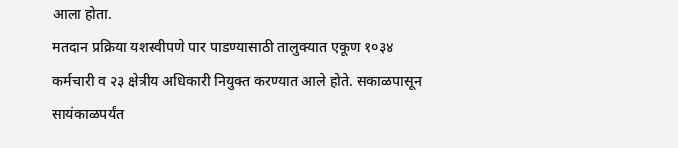आला होता.
मतदान प्रक्रिया यशस्वीपणे पार पाडण्यासाठी तालुक्यात एकूण १०३४ कर्मचारी व २३ क्षेत्रीय अधिकारी नियुक्त करण्यात आले होते. सकाळपासून सायंकाळपर्यंत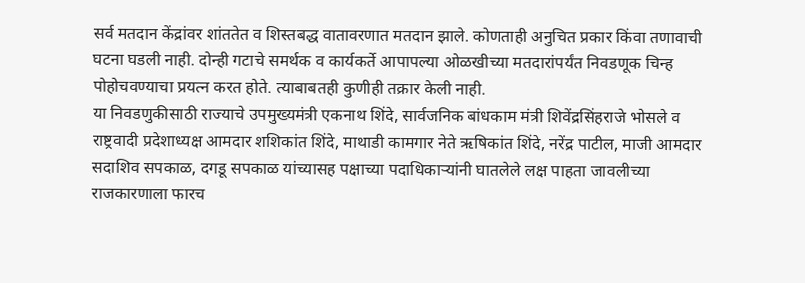सर्व मतदान केंद्रांवर शांततेत व शिस्तबद्ध वातावरणात मतदान झाले. कोणताही अनुचित प्रकार किंवा तणावाची घटना घडली नाही. दोन्ही गटाचे समर्थक व कार्यकर्ते आपापल्या ओळखीच्या मतदारांपर्यंत निवडणूक चिन्ह पोहोचवण्याचा प्रयत्न करत होते. त्याबाबतही कुणीही तक्रार केली नाही.
या निवडणुकीसाठी राज्याचे उपमुख्यमंत्री एकनाथ शिंदे, सार्वजनिक बांधकाम मंत्री शिवेंद्रसिंहराजे भोसले व राष्ट्रवादी प्रदेशाध्यक्ष आमदार शशिकांत शिंदे, माथाडी कामगार नेते ऋषिकांत शिंदे, नरेंद्र पाटील, माजी आमदार सदाशिव सपकाळ, दगडू सपकाळ यांच्यासह पक्षाच्या पदाधिकाऱ्यांनी घातलेले लक्ष पाहता जावलीच्या राजकारणाला फारच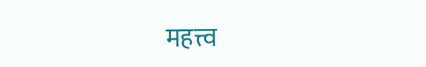महत्त्व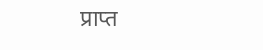प्राप्त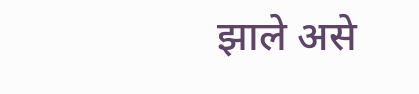झाले असे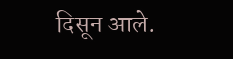दिसून आले.